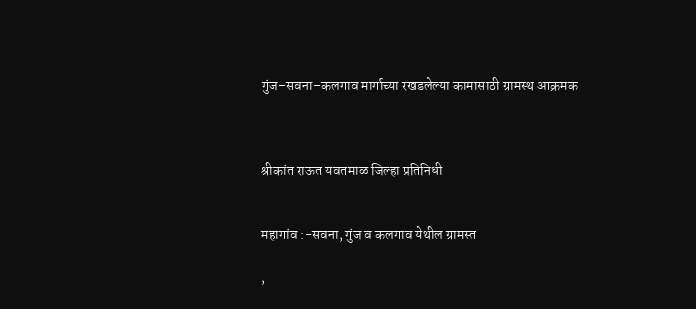गुंज–सवना–कलगाव मार्गाच्या रखडलेल्या कामासाठी ग्रामस्थ आक्रमक



श्रीकांत राऊत यवतमाळ जिल्हा प्रतिनिधी


महागांव :-सवना, गुंज व कलगाव येथील ग्रामस्त

,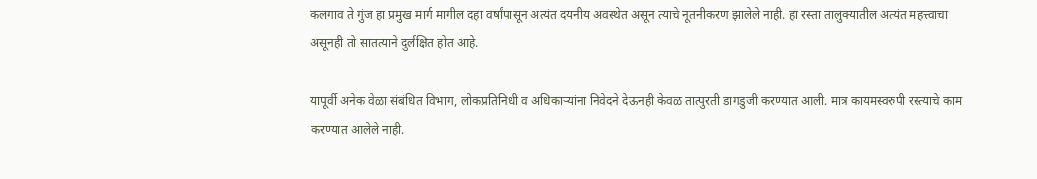कलगाव ते गुंज हा प्रमुख मार्ग मागील दहा वर्षांपासून अत्यंत दयनीय अवस्थेत असून त्याचे नूतनीकरण झालेले नाही. हा रस्ता तालुक्यातील अत्यंत महत्त्वाचा असूनही तो सातत्याने दुर्लक्षित होत आहे.

यापूर्वी अनेक वेळा संबंधित विभाग, लोकप्रतिनिधी व अधिकाऱ्यांना निवेदने देऊनही केवळ तात्पुरती डागडुजी करण्यात आली. मात्र कायमस्वरुपी रस्त्याचे काम करण्यात आलेले नाही.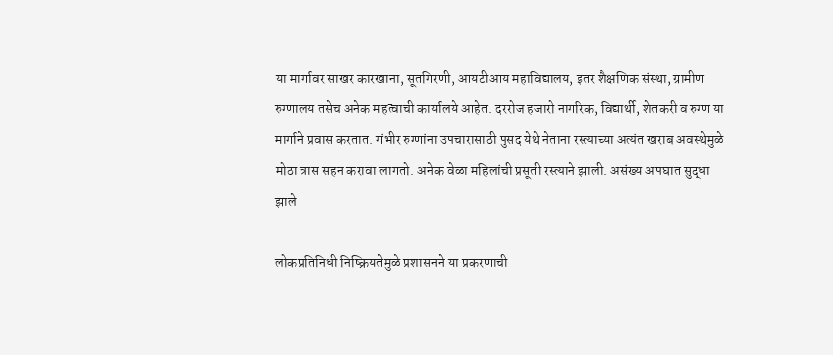या मार्गावर साखर कारखाना, सूतगिरणी, आयटीआय महावि‌द्यालय, इतर शैक्षणिक संस्था, ग्रामीण रुग्णालय तसेच अनेक महत्वाची कार्यालये आहेत. दररोज हजारो नागरिक, वि‌द्यार्थी, शेतकरी व रुग्ण या मार्गाने प्रवास करतात. गंभीर रुग्णांना उपचारासाठी पुसद येथे नेताना रस्त्याच्या अत्यंत खराब अवस्थेमुळे मोठा त्रास सहन करावा लागतो. अनेक वेळा महिलांची प्रसूती रस्त्याने झाली. असंख्य अपघात सुद्धा झाले

लोकप्रतिनिधी निष्क्रियतेमुळे प्रशासनने या प्रकरणाची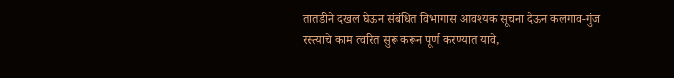तातडीने दखल घेऊन संबंधित विभागास आवश्यक सूचना देऊन कलगाव-गुंज रस्त्याचे काम त्वरित सुरू करून पूर्ण करण्यात यावे,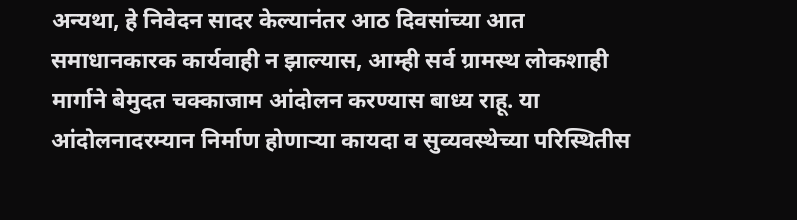अन्यथा, हे निवेदन सादर केल्यानंतर आठ दिवसांच्या आत समाधानकारक कार्यवाही न झाल्यास, आम्ही सर्व ग्रामस्थ लोकशाही मार्गाने बेमुदत चक्काजाम आंदोलन करण्यास बाध्य राहू. या आंदोलनादरम्यान निर्माण होणाऱ्या कायदा व सुव्यवस्थेच्या परिस्थितीस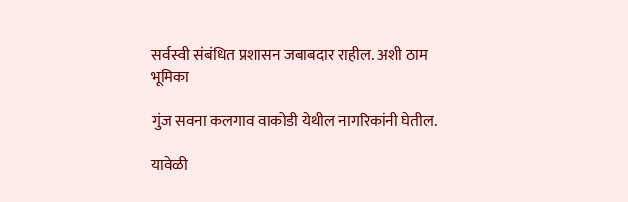सर्वस्वी संबंधित प्रशासन जबाबदार राहील. अशी ठाम भूमिका

गुंज सवना कलगाव वाकोडी येथील नागरिकांनी घेतील.

यावेळी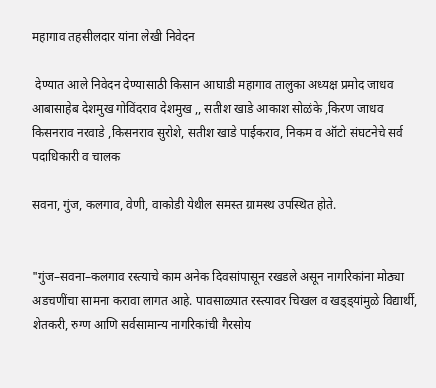महागाव तहसीलदार यांना लेखी निवेदन

 देण्यात आले निवेदन देण्यासाठी किसान आघाडी महागाव तालुका अध्यक्ष प्रमोद जाधव आबासाहेब देशमुख गोविंदराव देशमुख ,, सतीश खाडे आकाश सोळंके ,किरण जाधव किसनराव नरवाडे ,किसनराव सुरोशे, सतीश खाडे पाईकराव, निकम व ऑटो संघटनेचे सर्व पदाधिकारी व चालक

सवना, गुंज, कलगाव, वेणी, वाकोडी येथील समस्त ग्रामस्थ उपस्थित होते.


"गुंज–सवना–कलगाव रस्त्याचे काम अनेक दिवसांपासून रखडले असून नागरिकांना मोठ्या अडचणींचा सामना करावा लागत आहे. पावसाळ्यात रस्त्यावर चिखल व खड्ड्यांमुळे विद्यार्थी, शेतकरी, रुग्ण आणि सर्वसामान्य नागरिकांची गैरसोय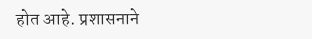होत आहे. प्रशासनाने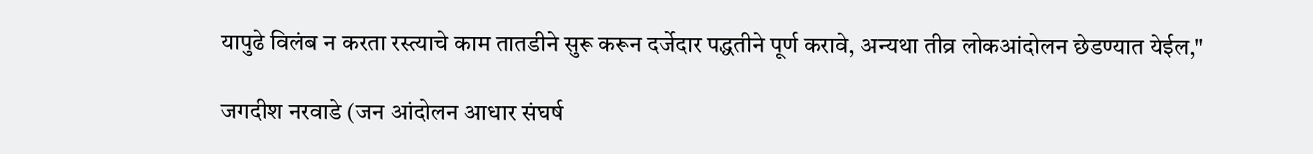यापुढे विलंब न करता रस्त्याचे काम तातडीने सुरू करून दर्जेदार पद्धतीने पूर्ण करावे, अन्यथा तीव्र लोकआंदोलन छेडण्यात येईल,"

जगदीश नरवाडे (जन आंदोलन आधार संघर्ष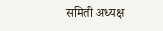समिती अध्यक्ष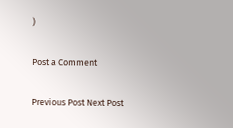)

Post a Comment

Previous Post Next Post